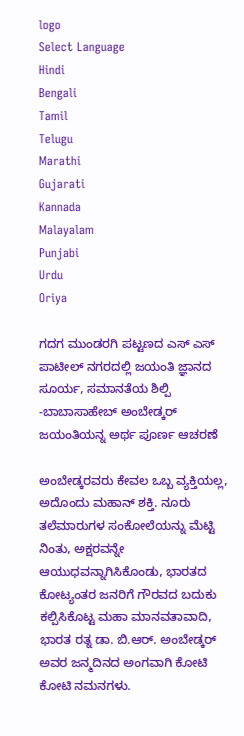logo
Select Language
Hindi
Bengali
Tamil
Telugu
Marathi
Gujarati
Kannada
Malayalam
Punjabi
Urdu
Oriya

ಗದಗ ಮುಂಡರಗಿ ಪಟ್ಟಣದ ಎಸ್ ಎಸ್ ಪಾಟೀಲ್ ನಗರದಲ್ಲಿ ಜಯಂತಿ ಜ್ಞಾನದ ಸೂರ್ಯ, ಸಮಾನತೆಯ ಶಿಲ್ಪಿ -ಬಾಬಾಸಾಹೇಬ್ ಅಂಬೇಡ್ಕ‌ರ್ ಜಯಂತಿಯನ್ನ ಅರ್ಥ ಪೂರ್ಣ ಆಚರಣೆ

ಅಂಬೇಡ್ಕರವರು ಕೇವಲ ಒಬ್ಬ ವ್ಯಕ್ತಿಯಲ್ಲ, ಅದೊಂದು ಮಹಾನ್ ಶಕ್ತಿ. ನೂರು ತಲೆಮಾರುಗಳ ಸಂಕೋಲೆಯನ್ನು ಮೆಟ್ಟಿ ನಿಂತು, ಅಕ್ಷರವನ್ನೇ ಆಯುಧವನ್ನಾಗಿಸಿಕೊಂಡು, ಭಾರತದ ಕೋಟ್ಯಂತರ ಜನರಿಗೆ ಗೌರವದ ಬದುಕು ಕಲ್ಪಿಸಿಕೊಟ್ಟ ಮಹಾ ಮಾನವತಾವಾದಿ, ಭಾರತ ರತ್ನ ಡಾ. ಬಿ.ಆ‌ರ್. ಅಂಬೇಡ್ಕ‌ರ್ ಅವರ ಜನ್ಮದಿನದ ಅಂಗವಾಗಿ ಕೋಟಿ ಕೋಟಿ ನಮನಗಳು.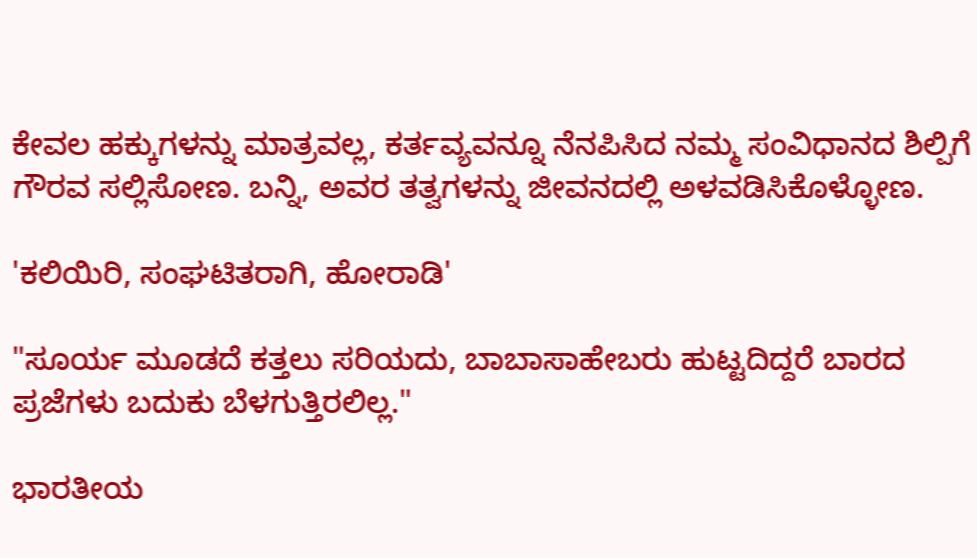ಕೇವಲ ಹಕ್ಕುಗಳನ್ನು ಮಾತ್ರವಲ್ಲ, ಕರ್ತವ್ಯವನ್ನೂ ನೆನಪಿಸಿದ ನಮ್ಮ ಸಂವಿಧಾನದ ಶಿಲ್ಪಿಗೆ ಗೌರವ ಸಲ್ಲಿಸೋಣ. ಬನ್ನಿ, ಅವರ ತತ್ವಗಳನ್ನು ಜೀವನದಲ್ಲಿ ಅಳವಡಿಸಿಕೊಳ್ಳೋಣ.

'ಕಲಿಯಿರಿ, ಸಂಘಟಿತರಾಗಿ, ಹೋರಾಡಿ'

"ಸೂರ್ಯ ಮೂಡದೆ ಕತ್ತಲು ಸರಿಯದು, ಬಾಬಾಸಾಹೇಬರು ಹುಟ್ಟದಿದ್ದರೆ ಬಾರದ ಪ್ರಜೆಗಳು ಬದುಕು ಬೆಳಗುತ್ತಿರಲಿಲ್ಲ."

ಭಾರತೀಯ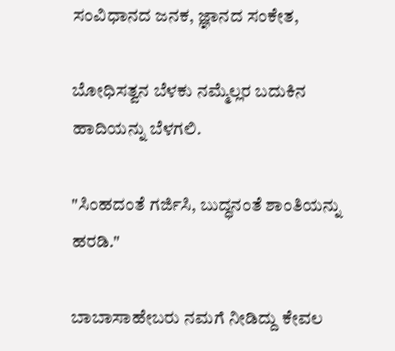ಸಂವಿಧಾನದ ಜನಕ, ಜ್ಞಾನದ ಸಂಕೇತ,

ಬೋಧಿಸತ್ವನ ಬೆಳಕು ನಮ್ಮೆಲ್ಲರ ಬದುಕಿನ ಹಾದಿಯನ್ನು ಬೆಳಗಲಿ.

"ಸಿಂಹದಂತೆ ಗರ್ಜಿಸಿ, ಬುದ್ಧನಂತೆ ಶಾಂತಿಯನ್ನು ಹರಡಿ."

ಬಾಬಾಸಾಹೇಬರು ನಮಗೆ ನೀಡಿದ್ದು ಕೇವಲ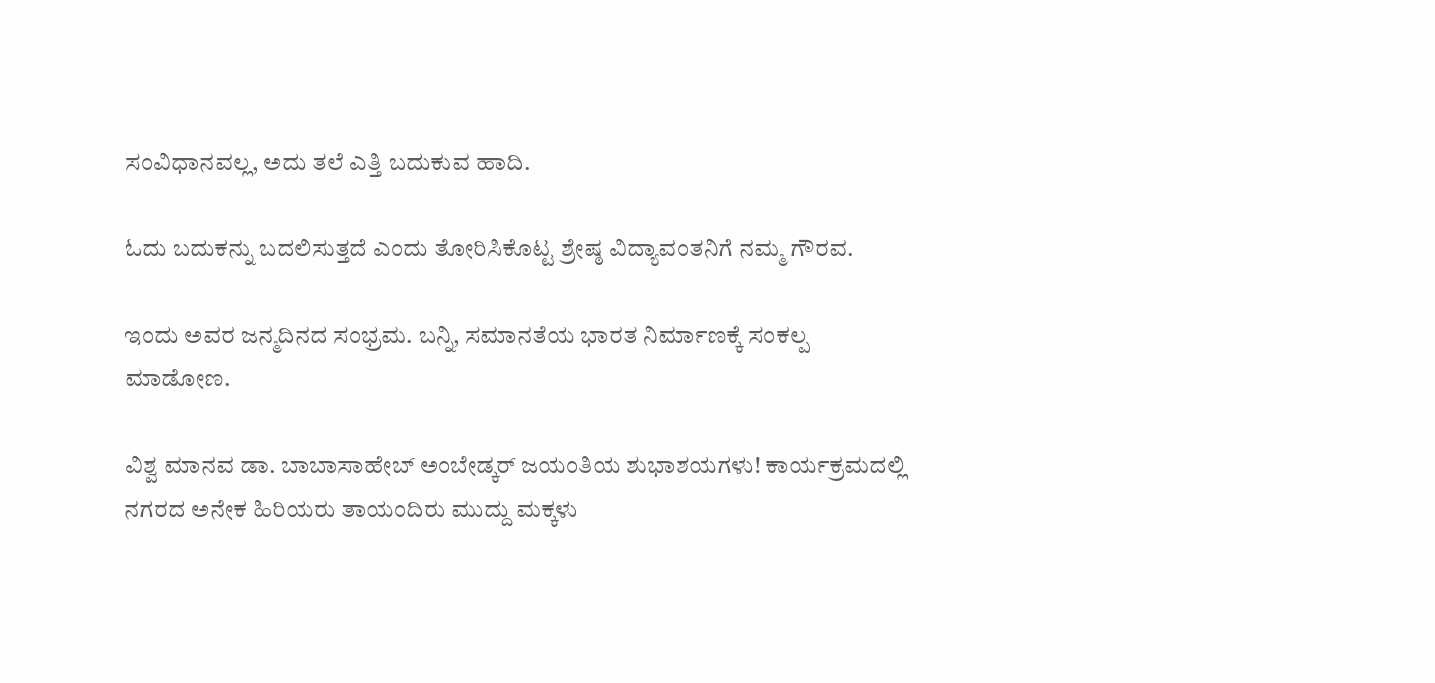ಸಂವಿಧಾನವಲ್ಲ, ಅದು ತಲೆ ಎತ್ತಿ ಬದುಕುವ ಹಾದಿ.

ಓದು ಬದುಕನ್ನು ಬದಲಿಸುತ್ತದೆ ಎಂದು ತೋರಿಸಿಕೊಟ್ಟ ಶ್ರೇಷ್ಠ ವಿದ್ಯಾವಂತನಿಗೆ ನಮ್ಮ ಗೌರವ.

ಇಂದು ಅವರ ಜನ್ಮದಿನದ ಸಂಭ್ರಮ. ಬನ್ನಿ, ಸಮಾನತೆಯ ಭಾರತ ನಿರ್ಮಾಣಕ್ಕೆ ಸಂಕಲ್ಪ ಮಾಡೋಣ.

ವಿಶ್ವ ಮಾನವ ಡಾ. ಬಾಬಾಸಾಹೇಬ್ ಅಂಬೇಡ್ಕ‌ರ್ ಜಯಂತಿಯ ಶುಭಾಶಯಗಳು! ಕಾರ್ಯಕ್ರಮದಲ್ಲಿ ನಗರದ ಅನೇಕ ಹಿರಿಯರು ತಾಯಂದಿರು ಮುದ್ದು ಮಕ್ಕಳು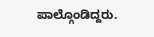ಪಾಲ್ಗೊಂಡಿದ್ದರು.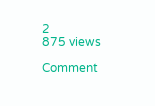2
875 views

Comment